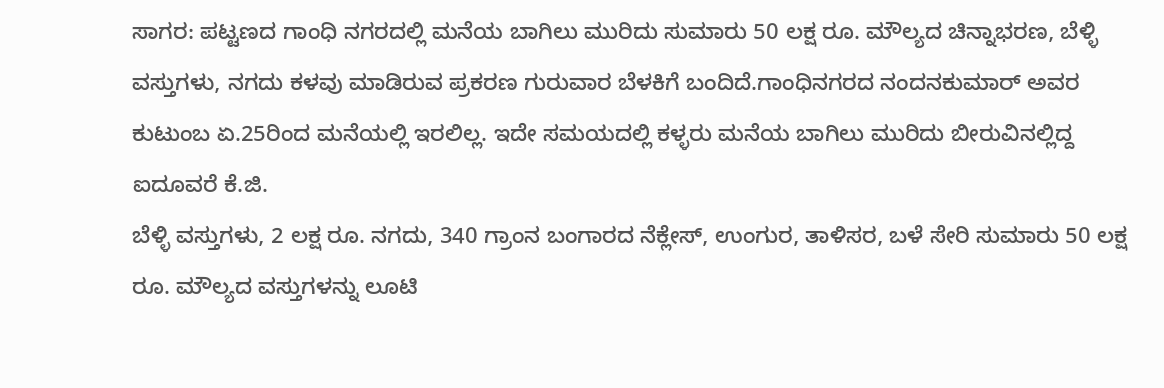ಸಾಗರ: ಪಟ್ಟಣದ ಗಾಂಧಿ ನಗರದಲ್ಲಿ ಮನೆಯ ಬಾಗಿಲು ಮುರಿದು ಸುಮಾರು 50 ಲಕ್ಷ ರೂ. ಮೌಲ್ಯದ ಚಿನ್ನಾಭರಣ, ಬೆಳ್ಳಿ ವಸ್ತುಗಳು, ನಗದು ಕಳವು ಮಾಡಿರುವ ಪ್ರಕರಣ ಗುರುವಾರ ಬೆಳಕಿಗೆ ಬಂದಿದೆ.ಗಾಂಧಿನಗರದ ನಂದನಕುಮಾರ್ ಅವರ ಕುಟುಂಬ ಏ.25ರಿಂದ ಮನೆಯಲ್ಲಿ ಇರಲಿಲ್ಲ. ಇದೇ ಸಮಯದಲ್ಲಿ ಕಳ್ಳರು ಮನೆಯ ಬಾಗಿಲು ಮುರಿದು ಬೀರುವಿನಲ್ಲಿದ್ದ ಐದೂವರೆ ಕೆ.ಜಿ.
ಬೆಳ್ಳಿ ವಸ್ತುಗಳು, 2 ಲಕ್ಷ ರೂ. ನಗದು, 340 ಗ್ರಾಂನ ಬಂಗಾರದ ನೆಕ್ಲೇಸ್, ಉಂಗುರ, ತಾಳಿಸರ, ಬಳೆ ಸೇರಿ ಸುಮಾರು 50 ಲಕ್ಷ ರೂ. ಮೌಲ್ಯದ ವಸ್ತುಗಳನ್ನು ಲೂಟಿ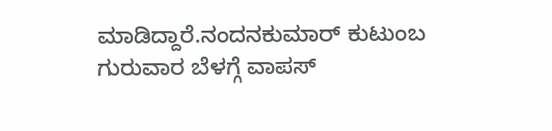ಮಾಡಿದ್ದಾರೆ.ನಂದನಕುಮಾರ್ ಕುಟುಂಬ ಗುರುವಾರ ಬೆಳಗ್ಗೆ ವಾಪಸ್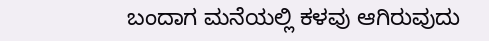ಬಂದಾಗ ಮನೆಯಲ್ಲಿ ಕಳವು ಆಗಿರುವುದು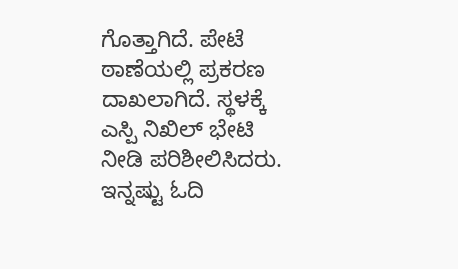ಗೊತ್ತಾಗಿದೆ. ಪೇಟೆ ಠಾಣೆಯಲ್ಲಿ ಪ್ರಕರಣ ದಾಖಲಾಗಿದೆ. ಸ್ಥಳಕ್ಕೆ ಎಸ್ಪಿ ನಿಖಿಲ್ ಭೇಟಿ ನೀಡಿ ಪರಿಶೀಲಿಸಿದರು.
ಇನ್ನಷ್ಟು ಓದಿ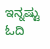ಇನ್ನಷ್ಟು ಓದಿ